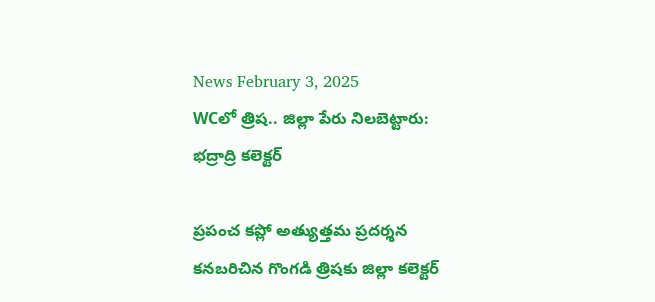News February 3, 2025
WCలో త్రిష.. జిల్లా పేరు నిలబెట్టారు: భద్రాద్రి కలెక్టర్

ప్రపంచ కప్లో అత్యుత్తమ ప్రదర్శన కనబరిచిన గొంగడి త్రిషకు జిల్లా కలెక్టర్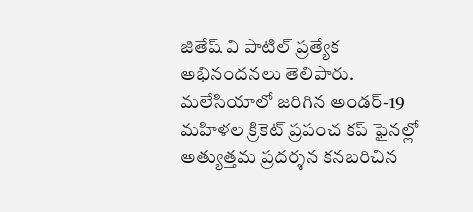జితేష్ వి పాటిల్ ప్రత్యేక అభినందనలు తెలిపారు. మలేసియాలో జరిగిన అండర్-19 మహిళల క్రికెట్ ప్రపంచ కప్ ఫైనల్లో అత్యుత్తమ ప్రదర్శన కనబరిచిన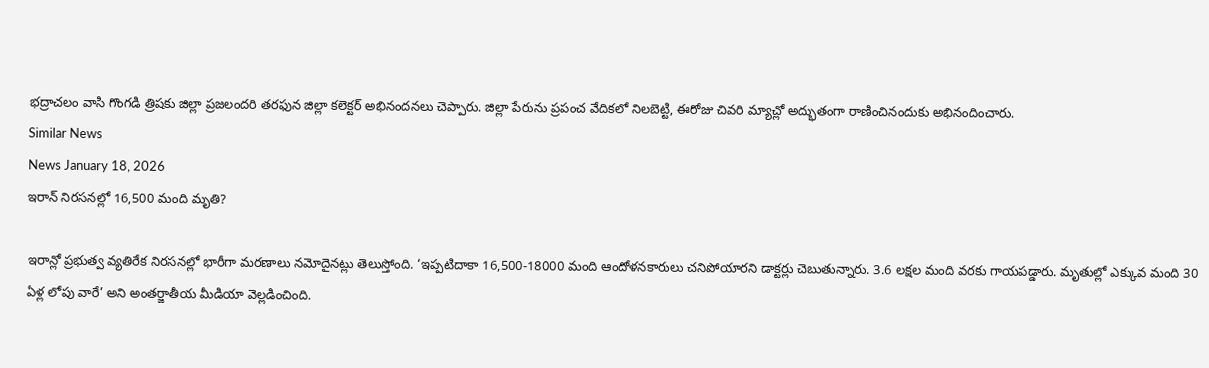భద్రాచలం వాసి గొంగడి త్రిషకు జిల్లా ప్రజలందరి తరఫున జిల్లా కలెక్టర్ అభినందనలు చెప్పారు. జిల్లా పేరును ప్రపంచ వేదికలో నిలబెట్టి, ఈరోజు చివరి మ్యాచ్లో అద్భుతంగా రాణించినందుకు అభినందించారు.
Similar News
News January 18, 2026
ఇరాన్ నిరసనల్లో 16,500 మంది మృతి?

ఇరాన్లో ప్రభుత్వ వ్యతిరేక నిరసనల్లో భారీగా మరణాలు నమోదైనట్లు తెలుస్తోంది. ‘ఇప్పటిదాకా 16,500-18000 మంది ఆందోళనకారులు చనిపోయారని డాక్టర్లు చెబుతున్నారు. 3.6 లక్షల మంది వరకు గాయపడ్డారు. మృతుల్లో ఎక్కువ మంది 30 ఏళ్ల లోపు వారే’ అని అంతర్జాతీయ మీడియా వెల్లడించింది.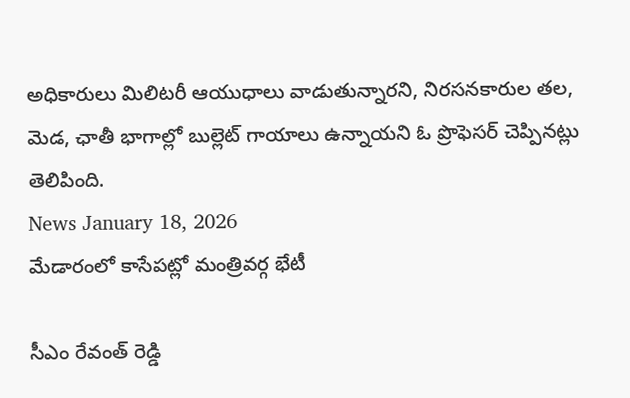అధికారులు మిలిటరీ ఆయుధాలు వాడుతున్నారని, నిరసనకారుల తల, మెడ, ఛాతీ భాగాల్లో బుల్లెట్ గాయాలు ఉన్నాయని ఓ ప్రొఫెసర్ చెప్పినట్లు తెలిపింది.
News January 18, 2026
మేడారంలో కాసేపట్లో మంత్రివర్గ భేటీ

సీఎం రేవంత్ రెడ్డి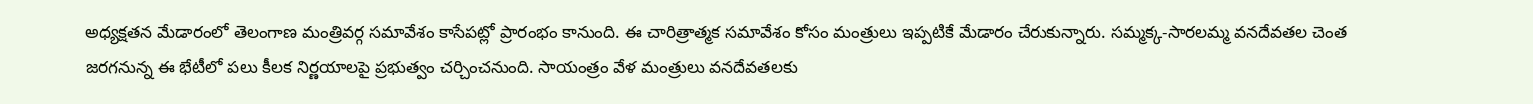అధ్యక్షతన మేడారంలో తెలంగాణ మంత్రివర్గ సమావేశం కాసేపట్లో ప్రారంభం కానుంది. ఈ చారిత్రాత్మక సమావేశం కోసం మంత్రులు ఇప్పటికే మేడారం చేరుకున్నారు. సమ్మక్క-సారలమ్మ వనదేవతల చెంత జరగనున్న ఈ భేటీలో పలు కీలక నిర్ణయాలపై ప్రభుత్వం చర్చించనుంది. సాయంత్రం వేళ మంత్రులు వనదేవతలకు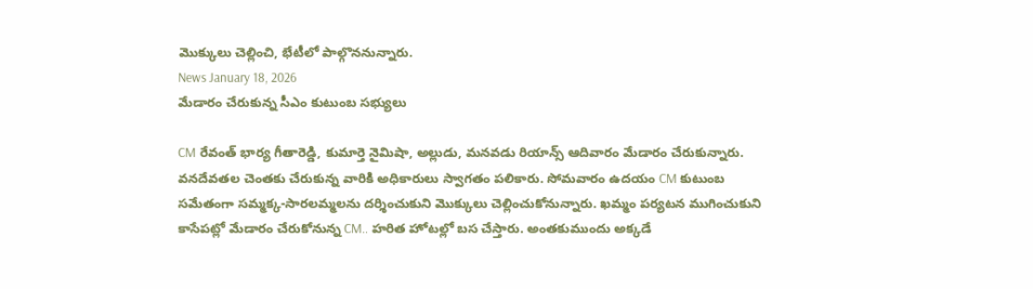మొక్కులు చెల్లించి, భేటీలో పాల్గొననున్నారు.
News January 18, 2026
మేడారం చేరుకున్న సీఎం కుటుంబ సభ్యులు

CM రేవంత్ భార్య గీతారెడ్డి, కుమార్తె నైమిషా, అల్లుడు, మనవడు రియాన్స్ ఆదివారం మేడారం చేరుకున్నారు. వనదేవతల చెంతకు చేరుకున్న వారికి అధికారులు స్వాగతం పలికారు. సోమవారం ఉదయం CM కుటుంబ సమేతంగా సమ్మక్క-సారలమ్మలను దర్శించుకుని మొక్కులు చెల్లించుకోనున్నారు. ఖమ్మం పర్యటన ముగించుకుని కాసేపట్లో మేడారం చేరుకోనున్న CM.. హరిత హోటల్లో బస చేస్తారు. అంతకుముందు అక్కడే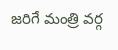జరిగే మంత్రి వర్గ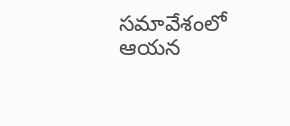సమావేశంలో ఆయన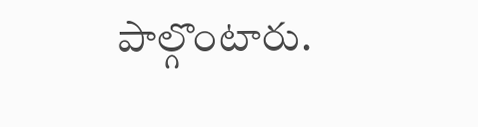పాల్గొంటారు.